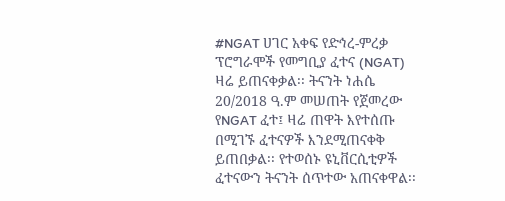#NGAT ሀገር አቀፍ የድኅረ-ምረቃ ፕሮግራሞች የመግቢያ ፈተና (NGAT) ዛሬ ይጠናቀቃል፡፡ ትናንት ነሐሴ 20/2018 ዓ.ም መሠጠት የጀመረው የNGAT ፈተ፤ ዛሬ ጠዋት እየተሰጡ በሚገኙ ፈተናዎች እንደሚጠናቀቅ ይጠበቃል፡፡ የተወሰኑ ዩኒቨርሲቲዎች ፈተናውን ትናንት ሰጥተው አጠናቀዋል፡፡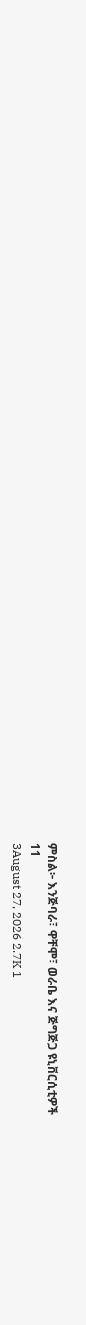ምስል፦ እንጅባራ፣ ዋቸሞ፣ ወራቤ እና ጅግጅጋ ዩኒቨርሲቲዎች
11
3August 27, 2026 2.7K 1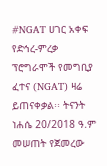#NGAT ሀገር አቀፍ የድኅረ-ምረቃ ፕሮግራሞች የመግቢያ ፈተና (NGAT) ዛሬ ይጠናቀቃል፡፡ ትናንት ነሐሴ 20/2018 ዓ.ም መሠጠት የጀመረው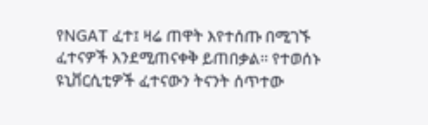የNGAT ፈተ፤ ዛሬ ጠዋት እየተሰጡ በሚገኙ ፈተናዎች እንደሚጠናቀቅ ይጠበቃል፡፡ የተወሰኑ ዩኒቨርሲቲዎች ፈተናውን ትናንት ሰጥተው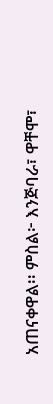አጠናቀዋል፡፡ ምስል፦ እንጅባራ፣ ዋቸሞ፣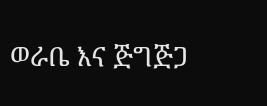ወራቤ እና ጅግጅጋ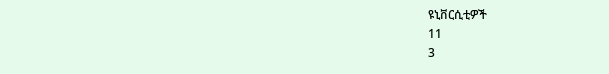ዩኒቨርሲቲዎች
11
3